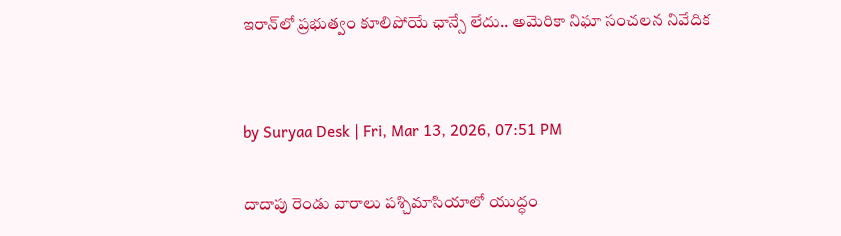ఇరాన్‌లో ప్రభుత్వం కూలిపోయే ఛాన్సే లేదు.. అమెరికా నిఘా సంచలన నివేదిక


by Suryaa Desk | Fri, Mar 13, 2026, 07:51 PM

దాదాపు రెండు వారాలు పశ్చిమాసియాలో యుద్ధం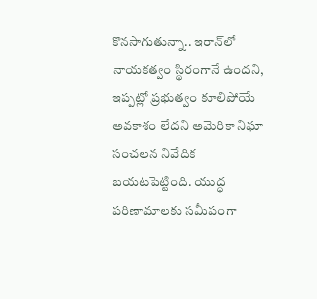కొనసాగుతున్నా.. ఇరాన్‌లో నాయకత్వం స్థిరంగానే ఉందని, ఇప్పట్లో ప్రభుత్వం కూలిపోయే అవకాశం లేదని అమెరికా నిఘా సంచలన నివేదిక బయటపెట్టింది. యుద్ధ పరిణామాలకు సమీపంగా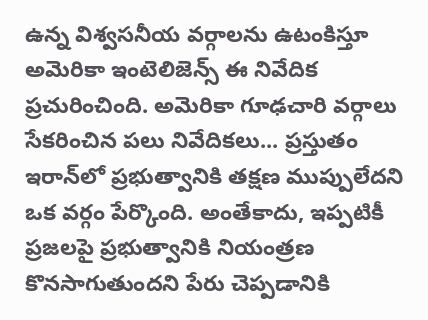ఉన్న విశ్వసనీయ వర్గాలను ఉటంకిస్తూ అమెరికా ఇంటెలిజెన్స్‌ ఈ నివేదిక ప్రచురించింది. అమెరికా గూఢచారి వర్గాలు సేకరించిన పలు నివేదికలు... ప్రస్తుతం ఇరాన్‌లో ప్రభుత్వానికి తక్షణ ముప్పులేదని ఒక వర్గం పేర్కొంది. అంతేకాదు, ఇప్పటికీ ప్రజలపై ప్రభుత్వానికి నియంత్రణ కొనసాగుతుందని పేరు చెప్పడానికి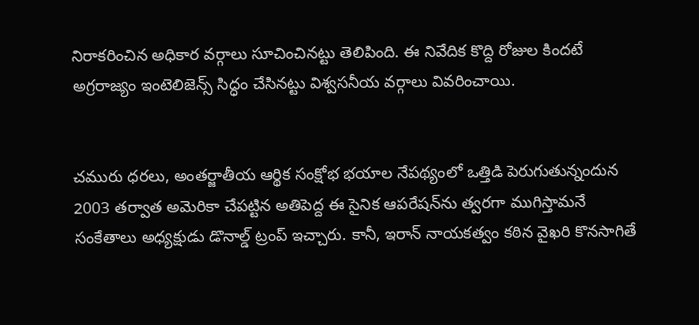నిరాకరించిన అధికార వర్గాలు సూచించినట్టు తెలిపింది. ఈ నివేదిక కొద్ది రోజుల కిందటే అగ్రరాజ్యం ఇంటెలిజెన్స్ సిద్ధం చేసినట్టు విశ్వసనీయ వర్గాలు వివరించాయి.


చమురు ధరలు, అంతర్జాతీయ ఆర్థిక సంక్షోభ భయాల నేపథ్యంలో ఒత్తిడి పెరుగుతున్నందున 2003 తర్వాత అమెరికా చేపట్టిన అతిపెద్ద ఈ సైనిక ఆపరేషన్‌ను త్వరగా ముగిస్తామనే సంకేతాలు అధ్యక్షుడు డొనాల్డ్ ట్రంప్ ఇచ్చారు. కానీ, ఇరాన్ నాయకత్వం కఠిన వైఖరి కొనసాగితే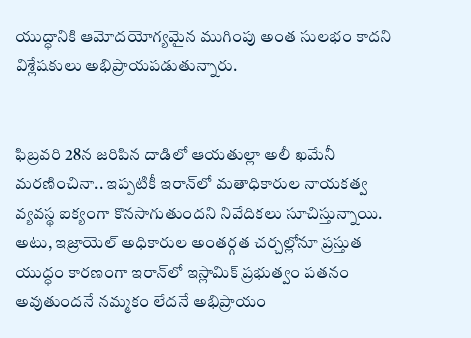యుద్ధానికి ఆమోదయోగ్యమైన ముగింపు అంత సులభం కాదని విశ్లేషకులు అభిప్రాయపడుతున్నారు.


ఫిబ్రవరి 28న జరిపిన దాడిలో ఆయతుల్లా అలీ ఖమేనీ మరణించినా.. ఇప్పటికీ ఇరాన్‌లో మతాధికారుల నాయకత్వ వ్యవస్థ ఐక్యంగా కొనసాగుతుందని నివేదికలు సూచిస్తున్నాయి. అటు, ఇజ్రాయెల్ అధికారుల అంతర్గత చర్చల్లోనూ ప్రస్తుత యుద్ధం కారణంగా ఇరాన్‌లో ఇస్లామిక్ ప్రభుత్వం పతనం అవుతుందనే నమ్మకం లేదనే అభిప్రాయం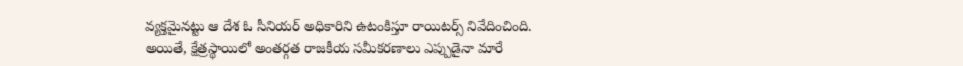వ్యక్తమైనట్టు ఆ దేశ ఓ సీనియర్ అధికారిని ఉటంకిస్తూ రాయిటర్స్‌‌ నివేదించింది. అయితే, క్షేత్రస్థాయిలో అంతర్గత రాజకీయ సమీకరణాలు ఎప్పుడైనా మారే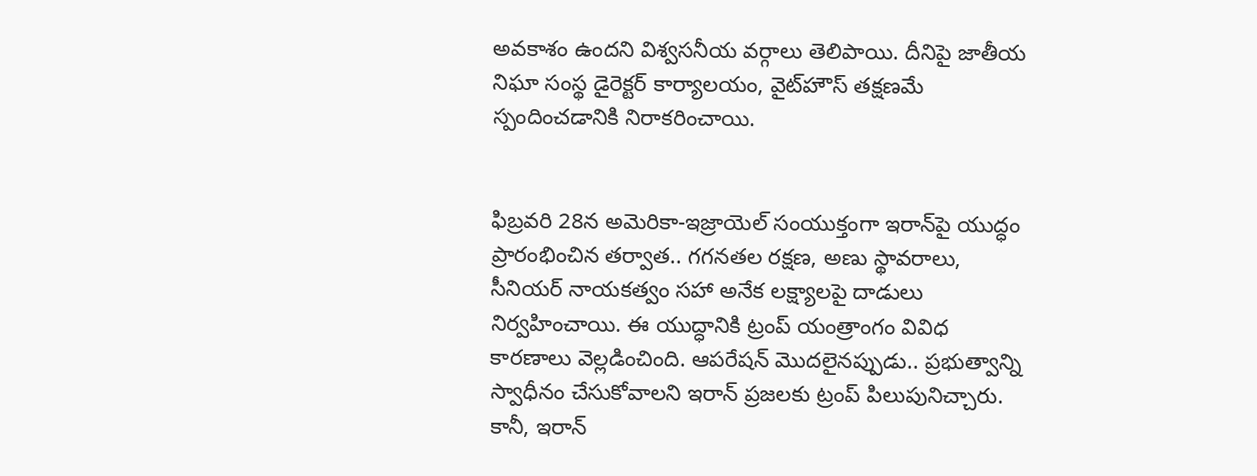అవకాశం ఉందని విశ్వసనీయ వర్గాలు తెలిపాయి. దీనిపై జాతీయ నిఘా సంస్థ డైరెక్టర్ కార్యాలయం, వైట్‌హౌస్ తక్షణమే స్పందించడానికి నిరాకరించాయి.


ఫిబ్రవరి 28న అమెరికా-ఇజ్రాయెల్ సంయుక్తంగా ఇరాన్‌పై యుద్ధం ప్రారంభించిన తర్వాత.. గగనతల రక్షణ, అణు స్థావరాలు, సీనియర్ నాయకత్వం‌ సహా అనేక లక్ష్యాలపై దాడులు నిర్వహించాయి. ఈ యుద్ధానికి ట్రంప్ యంత్రాంగం వివిధ కారణాలు వెల్లడించింది. ఆపరేషన్ మొదలైనప్పుడు.. ప్రభుత్వాన్ని స్వాధీనం చేసుకోవాలని ఇరాన్ ప్రజలకు ట్రంప్ పిలుపునిచ్చారు. కానీ, ఇరాన్‌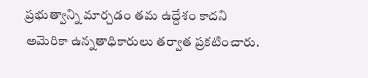ప్రభుత్వాన్ని మార్చడం తమ ఉద్దేశం కాదని అమెరికా ఉన్నతాధికారులు తర్వాత ప్రకటించారు.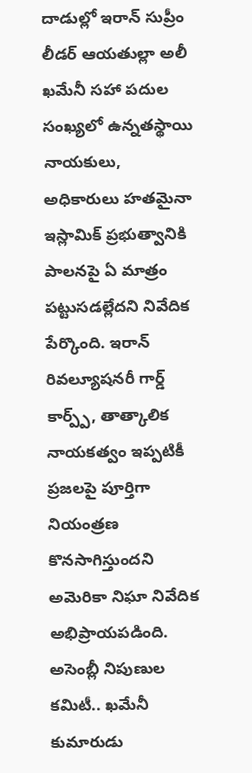దాడుల్లో ఇరాన్ సుప్రీం లీడర్ ఆయతుల్లా అలీ ఖమేనీ సహా పదుల సంఖ్యలో ఉన్నతస్థాయి నాయకులు, అధికారులు హతమైనా ఇస్లామిక్ ప్రభుత్వానికి పాలనపై ఏ మాత్రం పట్టుసడల్లేదని నివేదిక పేర్కొంది. ఇరాన్ రివల్యూషనరీ గార్డ్ కార్ప్ప్, తాత్కాలిక నాయకత్వం ఇప్పటికీ ప్రజలపై పూర్తిగా నియంత్రణ కొనసాగిస్తుందని అమెరికా నిఘా నివేదిక అభిప్రాయపడింది. అసెంబ్లీ నిపుణుల కమిటీ.. ఖమేనీ కుమారుడు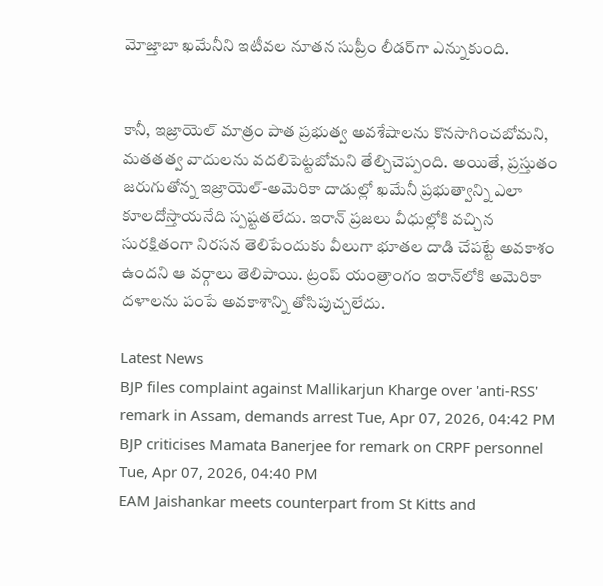మోజ్తాబా ఖమేనీని ఇటీవల నూతన సుప్రీం లీడర్‌గా ఎన్నుకుంది.


కానీ, ఇజ్రాయెల్ మాత్రం పాత ప్రభుత్వ అవశేషాలను కొనసాగించబోమని, మతతత్వ వాదులను వదలిపెట్టబోమని తేల్చిచెప్పంది. అయితే, ప్రస్తుతం జరుగుతోన్న ఇజ్రాయెల్-అమెరికా దాడుల్లో ఖమేనీ ప్రభుత్వాన్ని ఎలా కూలదోస్తాయనేది స్పష్టతలేదు. ఇరాన్‌ ప్రజలు వీధుల్లోకి వచ్చిన సురక్షితంగా నిరసన తెలిపేందుకు వీలుగా భూతల దాడి చేపట్టే అవకాశం ఉందని ఆ వర్గాలు తెలిపాయి. ట్రంప్ యంత్రాంగం ఇరాన్‌లోకి అమెరికా దళాలను పంపే అవకాశాన్ని తోసిపుచ్చలేదు.

Latest News
BJP files complaint against Mallikarjun Kharge over 'anti-RSS' remark in Assam, demands arrest Tue, Apr 07, 2026, 04:42 PM
BJP criticises Mamata Banerjee for remark on CRPF personnel Tue, Apr 07, 2026, 04:40 PM
EAM Jaishankar meets counterpart from St Kitts and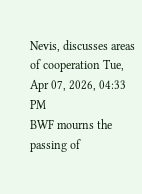Nevis, discusses areas of cooperation Tue, Apr 07, 2026, 04:33 PM
BWF mourns the passing of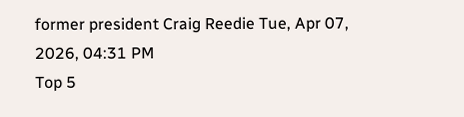former president Craig Reedie Tue, Apr 07, 2026, 04:31 PM
Top 5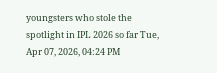youngsters who stole the spotlight in IPL 2026 so far Tue, Apr 07, 2026, 04:24 PM